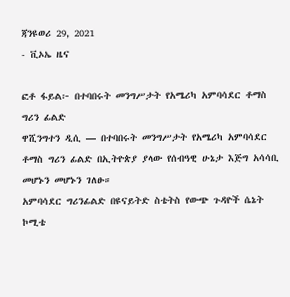ጃንዩወሪ 29, 2021
- ቪኦኤ ዜና

ፎቶ ፋይል፦ በተባበሩት መንግሥታት የአሜሪካ አምባሳደር ቶማስ ግሪን ፊልድ
ዋሺንግተን ዲሲ — በተባበሩት መንግሥታት የአሜሪካ አምባሳደር ቶማስ ግሪን ፊልድ በኢትዮጵያ ያላው የሰብዓዊ ሁኔታ እጅግ አሳሳቢ መሆኑን መሆኑን ገለፁ።
አምባሳደር ግሪንፊልድ በዩናይትድ ስቴትስ የውጭ ጉዳዮች ሴኔት ኮሚቴ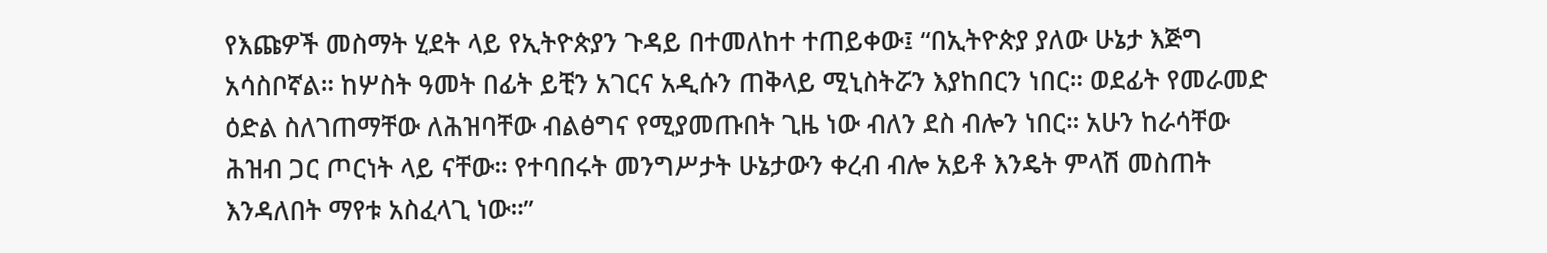የእጩዎች መስማት ሂደት ላይ የኢትዮጵያን ጉዳይ በተመለከተ ተጠይቀው፤ “በኢትዮጵያ ያለው ሁኔታ እጅግ አሳስቦኛል። ከሦስት ዓመት በፊት ይቺን አገርና አዲሱን ጠቅላይ ሚኒስትሯን እያከበርን ነበር። ወደፊት የመራመድ ዕድል ስለገጠማቸው ለሕዝባቸው ብልፅግና የሚያመጡበት ጊዜ ነው ብለን ደስ ብሎን ነበር። አሁን ከራሳቸው ሕዝብ ጋር ጦርነት ላይ ናቸው። የተባበሩት መንግሥታት ሁኔታውን ቀረብ ብሎ አይቶ እንዴት ምላሽ መስጠት እንዳለበት ማየቱ አስፈላጊ ነው።”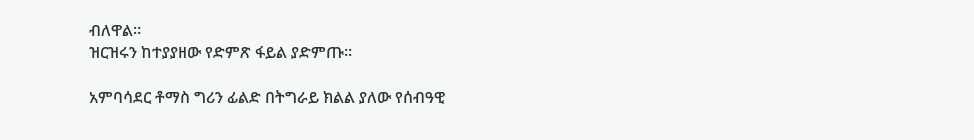ብለዋል።
ዝርዝሩን ከተያያዘው የድምጽ ፋይል ያድምጡ፡፡

አምባሳደር ቶማስ ግሪን ፊልድ በትግራይ ክልል ያለው የሰብዓዊ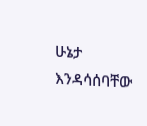ሁኔታ እንዳሳሰባቸው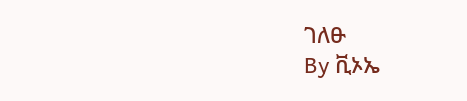ገለፁ
By ቪኦኤ